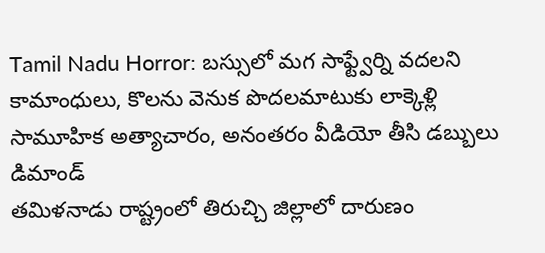Tamil Nadu Horror: బస్సులో మగ సాఫ్ట్వేర్ని వదలని కామాంధులు, కొలను వెనుక పొదలమాటుకు లాక్కెళ్లి సామూహిక అత్యాచారం, అనంతరం వీడియో తీసి డబ్బులు డిమాండ్
తమిళనాడు రాష్ట్రంలో తిరుచ్చి జిల్లాలో దారుణం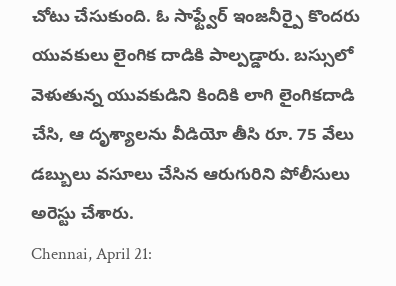చోటు చేసుకుంది. ఓ సాఫ్ట్వేర్ ఇంజనీర్పై కొందరు యువకులు లైంగిక దాడికి పాల్పడ్డారు. బస్సులో వెళుతున్న యువకుడిని కిందికి లాగి లైంగికదాడి చేసి, ఆ దృశ్యాలను వీడియో తీసి రూ. 75 వేలు డబ్బులు వసూలు చేసిన ఆరుగురిని పోలీసులు అరెస్టు చేశారు.
Chennai, April 21: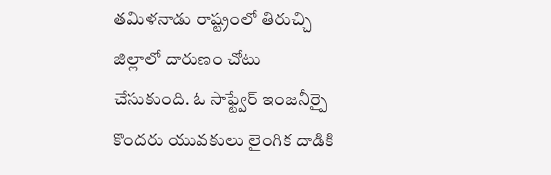తమిళనాడు రాష్ట్రంలో తిరుచ్చి జిల్లాలో దారుణం చోటు చేసుకుంది. ఓ సాఫ్ట్వేర్ ఇంజనీర్పై కొందరు యువకులు లైంగిక దాడికి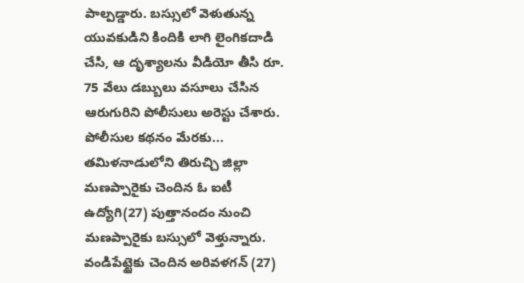పాల్పడ్డారు. బస్సులో వెళుతున్న యువకుడిని కిందికి లాగి లైంగికదాడి చేసి, ఆ దృశ్యాలను వీడియో తీసి రూ. 75 వేలు డబ్బులు వసూలు చేసిన ఆరుగురిని పోలీసులు అరెస్టు చేశారు.
పోలీసుల కథనం మేరకు... తమిళనాడులోని తిరుచ్చి జిల్లా మణప్పారైకు చెందిన ఓ ఐటీ ఉద్యోగి(27) పుత్తానందం నుంచి మణప్పారైకు బస్సులో వెళ్తున్నారు. వండిపేట్టైకు చెందిన అరివళగన్ (27)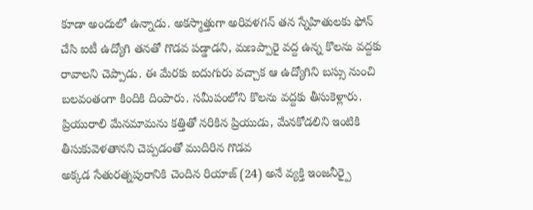కూడా అందులో ఉన్నాడు. అకస్మాత్తుగా అరివళగన్ తన స్నేహితులకు ఫోన్ చేసి ఐటీ ఉద్యోగి తనతో గొడవ పడ్డాడని, మణప్పారై వద్ద ఉన్న కొలను వద్దకు రావాలని చెప్పాడు. ఈ మేరకు ఐదుగురు వచ్చాక ఆ ఉద్యోగిని బస్సు నుంచి బలవంతంగా కిందికి దింపారు. సమీపంలోని కొలను వద్దకు తీసుకెళ్లారు.
ప్రియురాలి మేనమామను కత్తితో నరికిన ప్రియుడు, మేనకోడలిని ఇంటికి తీసుకువెళతానని చెప్పడంతో ముదిరిన గొడవ
అక్కడ సేతురత్నపురానికి చెందిన రియాజ్ (24) అనే వ్యక్తి ఇంజనీర్పై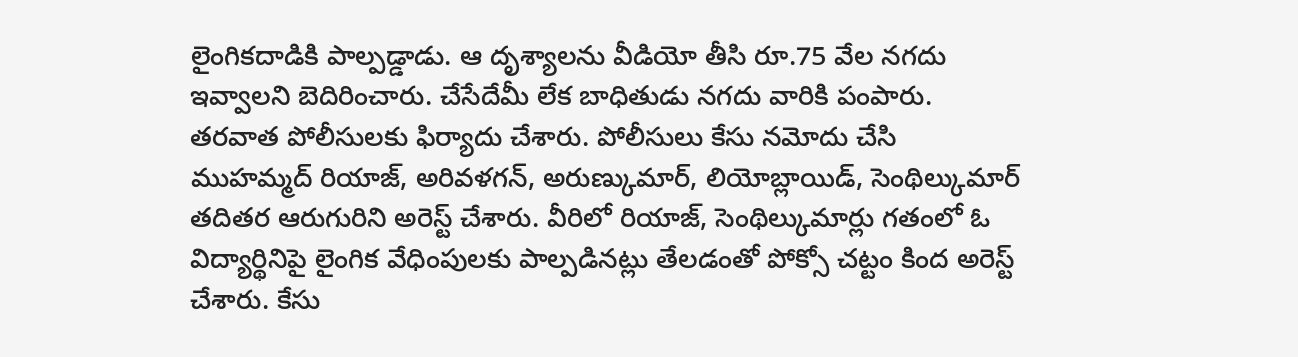లైంగికదాడికి పాల్పడ్డాడు. ఆ దృశ్యాలను వీడియో తీసి రూ.75 వేల నగదు ఇవ్వాలని బెదిరించారు. చేసేదేమీ లేక బాధితుడు నగదు వారికి పంపారు. తరవాత పోలీసులకు ఫిర్యాదు చేశారు. పోలీసులు కేసు నమోదు చేసి ముహమ్మద్ రియాజ్, అరివళగన్, అరుణ్కుమార్, లియోబ్లాయిడ్, సెంథిల్కుమార్ తదితర ఆరుగురిని అరెస్ట్ చేశారు. వీరిలో రియాజ్, సెంథిల్కుమార్లు గతంలో ఓ విద్యార్థినిపై లైంగిక వేధింపులకు పాల్పడినట్లు తేలడంతో పోక్సో చట్టం కింద అరెస్ట్ చేశారు. కేసు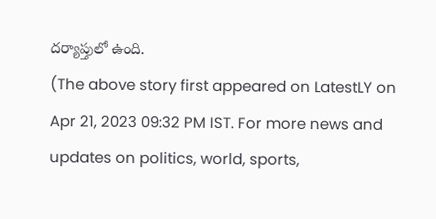దర్యాప్తులో ఉంది.
(The above story first appeared on LatestLY on Apr 21, 2023 09:32 PM IST. For more news and updates on politics, world, sports,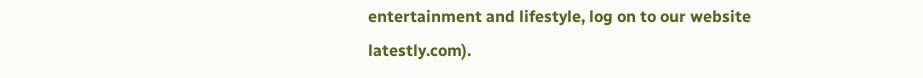entertainment and lifestyle, log on to our website latestly.com).